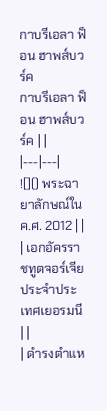กาบรีเอลา ฟ็อน ฮาพส์บวร์ค
กาบรีเอลา ฟ็อน ฮาพส์บวร์ค | |
|---|---|
![]() พระฉายาลักษณ์ใน ค.ศ. 2012 | |
| เอกอัครราชทูตจอร์เจียประจำประเทศเยอรมนี | |
| ดำรงตำแห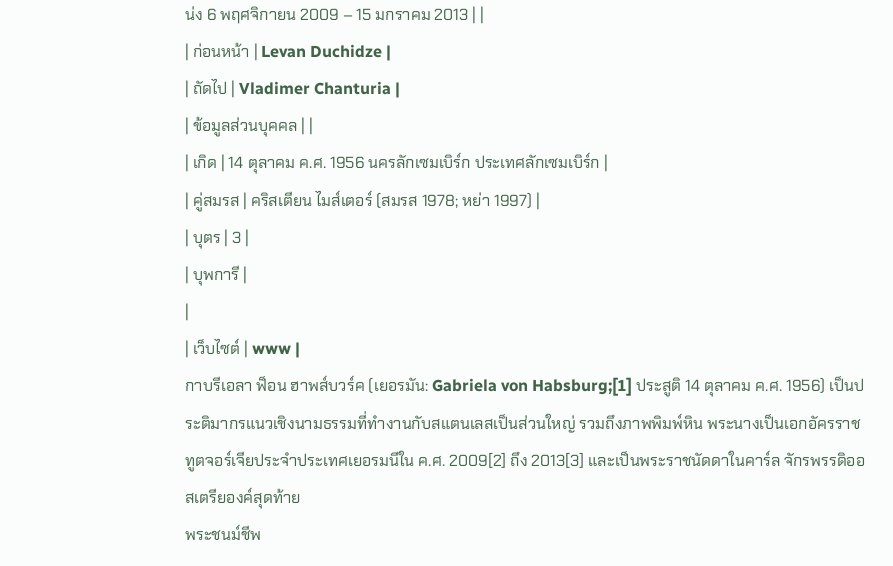น่ง 6 พฤศจิกายน 2009 – 15 มกราคม 2013 | |
| ก่อนหน้า | Levan Duchidze |
| ถัดไป | Vladimer Chanturia |
| ข้อมูลส่วนบุคคล | |
| เกิด | 14 ตุลาคม ค.ศ. 1956 นครลักเซมเบิร์ก ประเทศลักเซมเบิร์ก |
| คู่สมรส | คริสเตียน ไมส์เตอร์ (สมรส 1978; หย่า 1997) |
| บุตร | 3 |
| บุพการี |
|
| เว็บไซต์ | www |
กาบรีเอลา ฟ็อน ฮาพส์บวร์ค (เยอรมัน: Gabriela von Habsburg;[1] ประสูติ 14 ตุลาคม ค.ศ. 1956) เป็นประติมากรแนวเชิงนามธรรมที่ทำงานกับสแตนเลสเป็นส่วนใหญ่ รวมถึงภาพพิมพ์หิน พระนางเป็นเอกอัครราชทูตจอร์เจียประจำประเทศเยอรมนีใน ค.ศ. 2009[2] ถึง 2013[3] และเป็นพระราชนัดดาในคาร์ล จักรพรรดิออสเตรียองค์สุดท้าย
พระชนม์ชีพ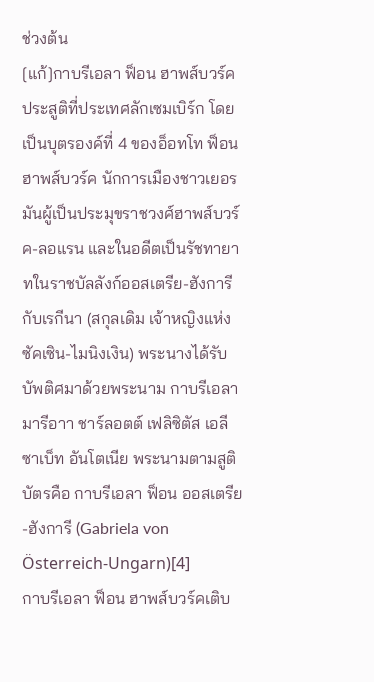ช่วงต้น
[แก้]กาบรีเอลา ฟ็อน ฮาพส์บวร์คประสูติที่ประเทศลักเซมเบิร์ก โดยเป็นบุตรองค์ที่ 4 ของอ็อทโท ฟ็อน ฮาพส์บวร์ค นักการเมืองชาวเยอรมันผู้เป็นประมุขราชวงศ์ฮาพส์บวร์ค-ลอแรน และในอดีตเป็นรัชทายาทในราชบัลลังก์ออสเตรีย-ฮังการี กับเรกีนา (สกุลเดิม เจ้าหญิงแห่งซัคเซิน-ไมนิงเงิน) พระนางได้รับบัพติศมาด้วยพระนาม กาบรีเอลา มารีอาา ชาร์ลอตต์ เฟลิซิตัส เอลีซาเบ็ท อันโตเนีย พระนามตามสูติบัตรคือ กาบรีเอลา ฟ็อน ออสเตรีย-ฮังการี (Gabriela von Österreich-Ungarn)[4]
กาบรีเอลา ฟ็อน ฮาพส์บวร์คเติบ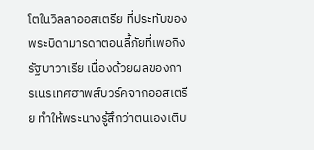โตในวิลลาออสเตรีย ที่ประทับของพระบิดามารดาตอนลี้ภัยที่เพอกิง รัฐบาวาเรีย เนื่องด้วยผลของการเนรเทศฮาพส์บวร์คจากออสเตรีย ทำให้พระนางรู้สึกว่าตนเองเติบ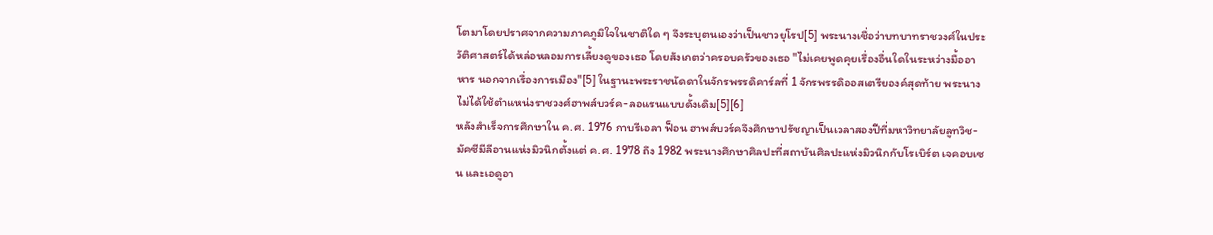โตมาโดยปราศจากความภาคภูมิใจในชาติใด ๆ จึงระบุตนเองว่าเป็นชาวยุโรป[5] พระนางเชื่อว่าบทบาทราชวงศ์ในประวัติศาสตร์ได้หล่อหลอมการเลี้ยงดูของเธอ โดยสังเกตว่าครอบครัวของเธอ "ไม่เคยพูดคุยเรื่องอื่นใดในระหว่างมื้ออาหาร นอกจากเรื่องการเมือง"[5] ในฐานะพระราชนัดดาในจักรพรรดิคาร์ลที่ 1 จักรพรรดิออสเตรียองค์สุดท้าย พระนางไม่ได้ใช้ตำแหน่งราชวงศ์ฮาพส์บวร์ค-ลอแรนแบบดั้งเดิม[5][6]
หลังสำเร็จการศึกษาใน ค.ศ. 1976 กาบรีเอลา ฟ็อน ฮาพส์บวร์คจึงศึกษาปรัชญาเป็นเวลาสองปีที่มหาวิทยาลัยลูทวิช-มัคซีมีลีอานแห่งมิวนิกตั้งแต่ ค.ศ. 1978 ถึง 1982 พระนางศึกษาศิลปะที่สถาบันศิลปะแห่งมิวนิกกับโรเบิร์ต เจคอบเซน และเอดูอา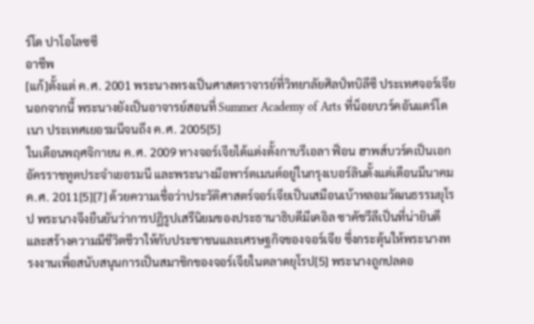ร์โด ปาโอโลซซี
อาชีพ
[แก้]ตั้งแต่ ค.ศ. 2001 พระนางทรงเป็นศาสตราจารย์ที่วิทยาลัยศิลป์ทบิลีซี ประเทศจอร์เจีย นอกจากนี้ พระนางยังเป็นอาจารย์สอนที่ Summer Academy of Arts ที่น็อยบวร์คอันแดร์โดเนา ประเทศเยอรมนีจนถึง ค.ศ. 2005[5]
ในเดือนพฤศจิกายน ค.ศ. 2009 ทางจอร์เจียได้แต่งตั้งกาบรีเอลา ฟ็อน ฮาพส์บวร์คเป็นเอกอัครราชทูตประจำเยอรมนี และพระนางมีอพาร์ตเมนต์อยู่ในกรุงเบอร์ลินตั้งแต่เดือนมีนาคม ค.ศ. 2011[5][7] ด้วยความเชื่อว่าประวัติศาสตร์จอร์เจียเป็นเสมือนเบ้าหลอมวัฒนธรรมยุโรป พระนางจึงยืนยันว่าการปฏิรูปเสรีนิยมของประธานาธิบดีมีเคอิล ซาคัชวีลีเป็นที่น่ายินดีและสร้างความมีชีวิตชีวาให้กับประชาชนและเศรษฐกิจของจอร์เจีย ซึ่งกระตุ้นให้พระนางทรงงานเพื่อสนับสนุนการเป็นสมาชิกของจอร์เจียในตลาดยุโรป[5] พระนางถูกปลดอ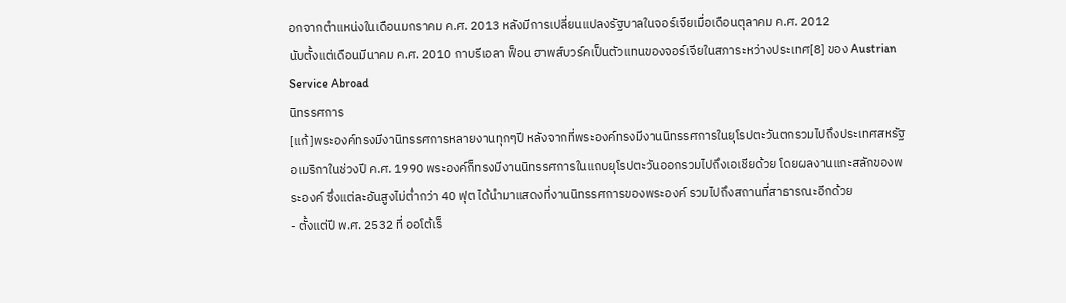อกจากตำแหน่งในเดือนมกราคม ค.ศ. 2013 หลังมีการเปลี่ยนแปลงรัฐบาลในจอร์เจียเมื่อเดือนตุลาคม ค.ศ. 2012
นับตั้งแต่เดือนมีนาคม ค.ศ. 2010 กาบรีเอลา ฟ็อน ฮาพส์บวร์คเป็นตัวแทนของจอร์เจียในสภาระหว่างประเทศ[8] ของ Austrian Service Abroad
นิทรรศการ
[แก้]พระองค์ทรงมีงานิทรรศการหลายงานทุกๆปี หลังจากที่พระองค์ทรงมีงานนิทรรศการในยุโรปตะวันตกรวมไปถึงประเทศสหรัฐอเมริกาในช่วงปี ค.ศ. 1990 พระองค์ก็ทรงมีงานนิทรรศการในแถบยุโรปตะวันออกรวมไปถึงเอเชียด้วย โดยผลงานแกะสลักของพระองค์ ซึ่งแต่ละอันสูงไม่ต่ำกว่า 40 ฟุต ได้นำมาแสดงที่งานนิทรรศการของพระองค์ รวมไปถึงสถานที่สาธารณะอีกด้วย
- ตั้งแต่ปี พ.ศ. 2532 ที่ ออโต้เร็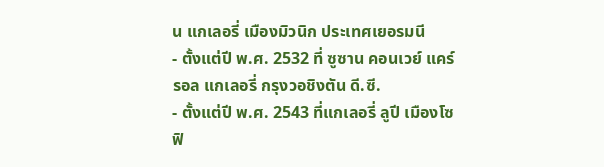น แกเลอรี่ เมืองมิวนิก ประเทศเยอรมนี
- ตั้งแต่ปี พ.ศ. 2532 ที่ ซูซาน คอนเวย์ แคร์รอล แกเลอรี่ กรุงวอชิงตัน ดี.ซี.
- ตั้งแต่ปี พ.ศ. 2543 ที่แกเลอรี่ ลูปี เมืองโซฟิ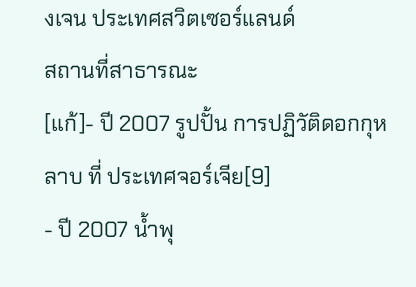งเจน ประเทศสวิตเซอร์แลนด์
สถานที่สาธารณะ
[แก้]- ปี 2007 รูปปั้น การปฏิวัติดอกกุหลาบ ที่ ประเทศจอร์เจีย[9]
- ปี 2007 น้ำพุ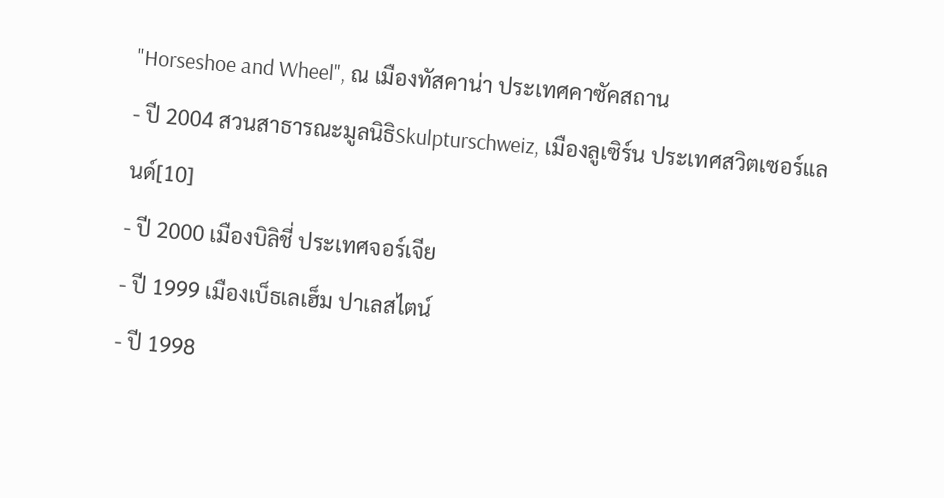"Horseshoe and Wheel", ณ เมืองทัสคาน่า ประเทศคาซัคสถาน
- ปี 2004 สวนสาธารณะมูลนิธิSkulpturschweiz, เมืองลูเซิร์น ประเทศสวิตเซอร์แลนด์[10]
- ปี 2000 เมืองบิลิชี่ ประเทศจอร์เจีย
- ปี 1999 เมืองเบ็ธเลเฮ็ม ปาเลสไตน์
- ปี 1998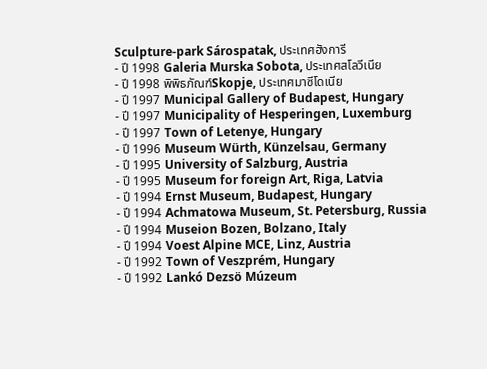Sculpture-park Sárospatak, ประเทศฮังการี
- ปี 1998 Galeria Murska Sobota, ประเทศสโลวีเนีย
- ปี 1998 พิพิธภัณฑ์Skopje, ประเทศมาซีโดเนีย
- ปี 1997 Municipal Gallery of Budapest, Hungary
- ปี 1997 Municipality of Hesperingen, Luxemburg
- ปี 1997 Town of Letenye, Hungary
- ปี 1996 Museum Würth, Künzelsau, Germany
- ปี 1995 University of Salzburg, Austria
- ปี 1995 Museum for foreign Art, Riga, Latvia
- ปี 1994 Ernst Museum, Budapest, Hungary
- ปี 1994 Achmatowa Museum, St. Petersburg, Russia
- ปี 1994 Museion Bozen, Bolzano, Italy
- ปี 1994 Voest Alpine MCE, Linz, Austria
- ปี 1992 Town of Veszprém, Hungary
- ปี 1992 Lankó Dezsö Múzeum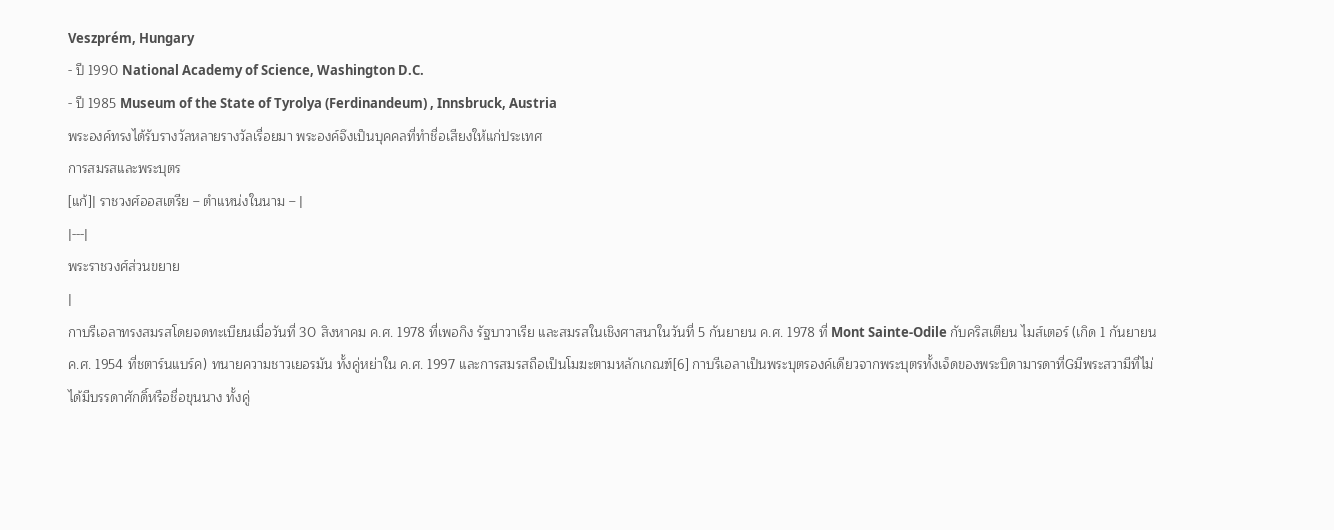Veszprém, Hungary
- ปี 1990 National Academy of Science, Washington D.C.
- ปี 1985 Museum of the State of Tyrolya (Ferdinandeum) , Innsbruck, Austria
พระองค์ทรงได้รับรางวัลหลายรางวัลเรื่อยมา พระองค์จึงเป็นบุคคลที่ทำชื่อเสียงให้แก่ประเทศ
การสมรสและพระบุตร
[แก้]| ราชวงศ์ออสเตรีย – ตำแหน่งในนาม – |
|---|
พระราชวงศ์ส่วนขยาย
|
กาบรีเอลาทรงสมรสโดยจดทะเบียนเมื่อวันที่ 30 สิงหาคม ค.ศ. 1978 ที่เพอกิง รัฐบาวาเรีย และสมรสในเชิงศาสนาในวันที่ 5 กันยายน ค.ศ. 1978 ที่ Mont Sainte-Odile กับคริสเตียน ไมส์เตอร์ (เกิด 1 กันยายน ค.ศ. 1954 ที่ชตาร์นแบร์ค) ทนายความชาวเยอรมัน ทั้งคู่หย่าใน ค.ศ. 1997 และการสมรสถือเป็นโมฆะตามหลักเกณฑ์[6] กาบรีเอลาเป็นพระบุตรองค์เดียวจากพระบุตรทั้งเจ็ดของพระบิดามารดาที่Gมีพระสวามีที่ไม่ได้มีบรรดาศักดิ์หรือชื่อขุนนาง ทั้งคู่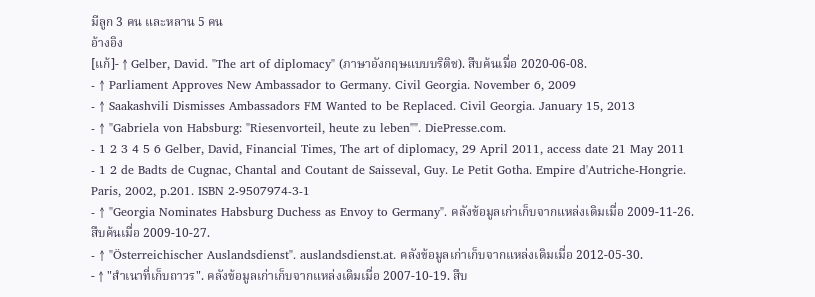มีลูก 3 คน และหลาน 5 คน
อ้างอิง
[แก้]- ↑ Gelber, David. "The art of diplomacy" (ภาษาอังกฤษแบบบริติช). สืบค้นเมื่อ 2020-06-08.
- ↑ Parliament Approves New Ambassador to Germany. Civil Georgia. November 6, 2009
- ↑ Saakashvili Dismisses Ambassadors FM Wanted to be Replaced. Civil Georgia. January 15, 2013
- ↑ "Gabriela von Habsburg: "Riesenvorteil, heute zu leben"". DiePresse.com.
- 1 2 3 4 5 6 Gelber, David, Financial Times, The art of diplomacy, 29 April 2011, access date 21 May 2011
- 1 2 de Badts de Cugnac, Chantal and Coutant de Saisseval, Guy. Le Petit Gotha. Empire d'Autriche-Hongrie. Paris, 2002, p.201. ISBN 2-9507974-3-1
- ↑ "Georgia Nominates Habsburg Duchess as Envoy to Germany". คลังข้อมูลเก่าเก็บจากแหล่งเดิมเมื่อ 2009-11-26. สืบค้นเมื่อ 2009-10-27.
- ↑ "Österreichischer Auslandsdienst". auslandsdienst.at. คลังข้อมูลเก่าเก็บจากแหล่งเดิมเมื่อ 2012-05-30.
- ↑ "สำเนาที่เก็บถาวร". คลังข้อมูลเก่าเก็บจากแหล่งเดิมเมื่อ 2007-10-19. สืบ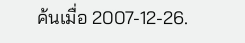ค้นเมื่อ 2007-12-26.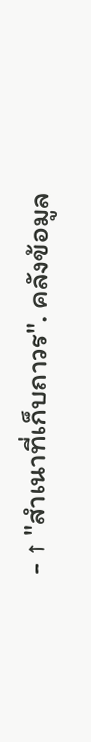- ↑ "สำเนาที่เก็บถาวร". คลังข้อมูล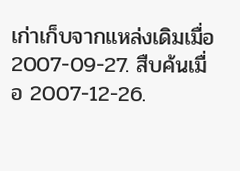เก่าเก็บจากแหล่งเดิมเมื่อ 2007-09-27. สืบค้นเมื่อ 2007-12-26.